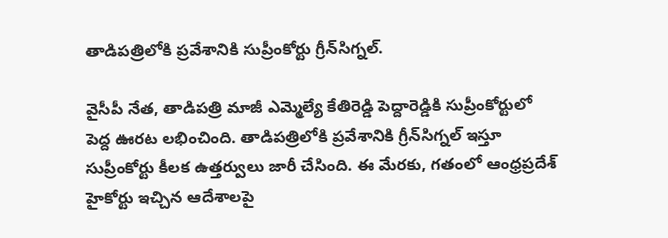తాడిపత్రిలోకి ప్రవేశానికి సుప్రీంకోర్టు గ్రీన్‌సిగ్నల్.

వైసీపీ నేత, తాడిపత్రి మాజీ ఎమ్మెల్యే కేతిరెడ్డి పెద్దారెడ్డికి సుప్రీంకోర్టులో పెద్ద ఊరట లభించింది. తాడిపత్రిలోకి ప్రవేశానికి గ్రీన్‌సిగ్నల్ ఇస్తూ సుప్రీంకోర్టు కీలక ఉత్తర్వులు జారీ చేసింది. ఈ మేరకు, గతంలో ఆంధ్రప్రదేశ్ హైకోర్టు ఇచ్చిన ఆదేశాలపై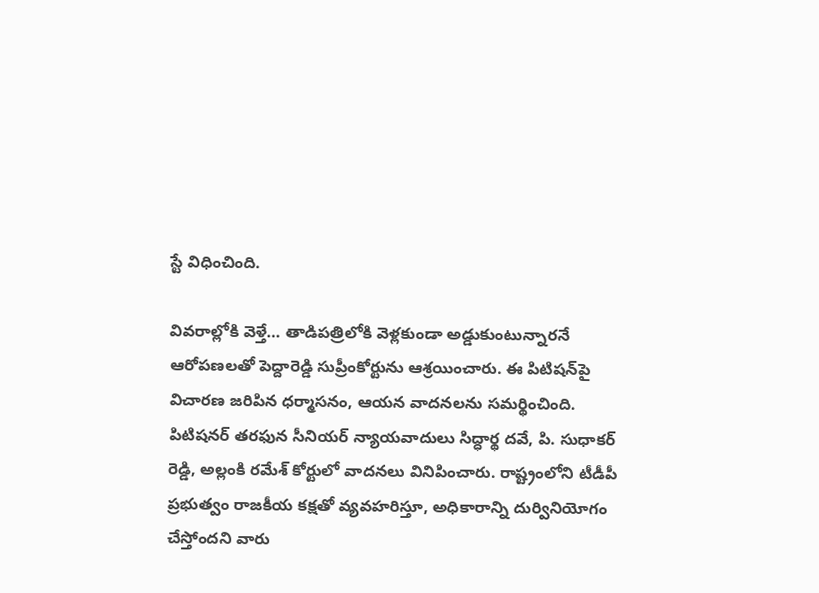స్టే విధించింది.

వివరాల్లోకి వెళ్తే… తాడిపత్రిలోకి వెళ్లకుండా అడ్డుకుంటున్నారనే ఆరోపణలతో పెద్దారెడ్డి సుప్రీంకోర్టును ఆశ్రయించారు. ఈ పిటిషన్‌పై విచారణ జరిపిన ధర్మాసనం, ఆయన వాదనలను సమర్థించింది. పిటిషనర్ తరఫున సీనియర్ న్యాయవాదులు సిద్ధార్థ దవే, పి. సుధాకర్ రెడ్డి, అల్లంకి రమేశ్ కోర్టులో వాదనలు వినిపించారు. రాష్ట్రంలోని టీడీపీ ప్రభుత్వం రాజకీయ కక్షతో వ్యవహరిస్తూ, అధికారాన్ని దుర్వినియోగం చేస్తోందని వారు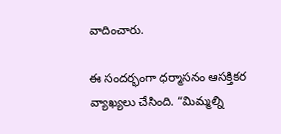వాదించారు.

ఈ సందర్భంగా ధర్మాసనం ఆసక్తికర వ్యాఖ్యలు చేసింది. “మిమ్మల్ని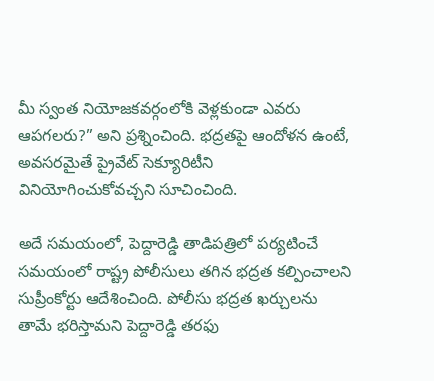మీ స్వంత నియోజకవర్గంలోకి వెళ్లకుండా ఎవరు ఆపగలరు?” అని ప్రశ్నించింది. భద్రతపై ఆందోళన ఉంటే, అవసరమైతే ప్రైవేట్ సెక్యూరిటీని వినియోగించుకోవచ్చని సూచించింది.

అదే సమయంలో, పెద్దారెడ్డి తాడిపత్రిలో పర్యటించే సమయంలో రాష్ట్ర పోలీసులు తగిన భద్రత కల్పించాలని సుప్రీంకోర్టు ఆదేశించింది. పోలీసు భద్రత ఖర్చులను తామే భరిస్తామని పెద్దారెడ్డి తరఫు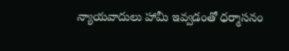న్యాయవాదులు హామీ ఇవ్వడంతో ధర్మాసనం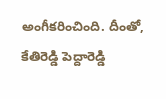అంగీకరించింది. దీంతో, కేతిరెడ్డి పెద్దారెడ్డి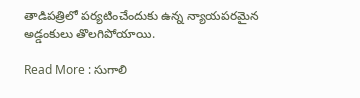తాడిపత్రిలో పర్యటించేందుకు ఉన్న న్యాయపరమైన అడ్డంకులు తొలగిపోయాయి.

Read More : సుగాలి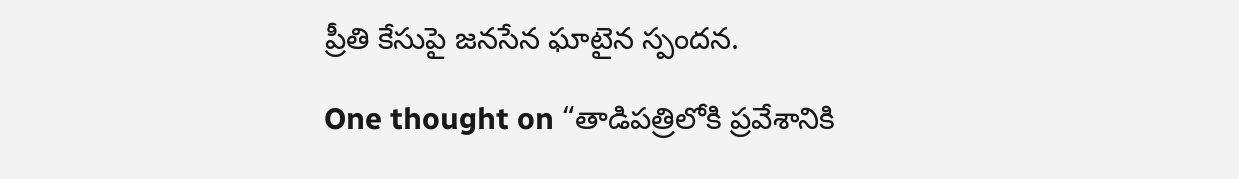ప్రీతి కేసుపై జనసేన ఘాటైన స్పందన.

One thought on “తాడిపత్రిలోకి ప్రవేశానికి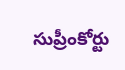సుప్రీంకోర్టు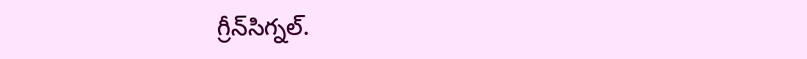గ్రీన్‌సిగ్నల్.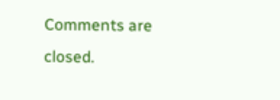Comments are closed.